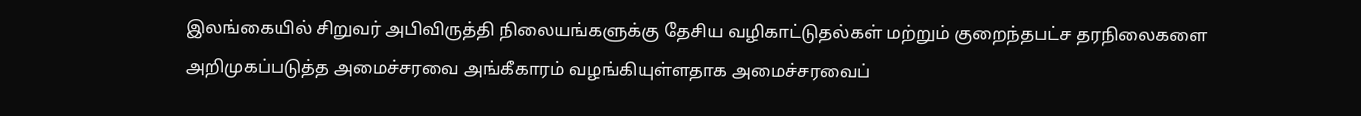இலங்கையில் சிறுவர் அபிவிருத்தி நிலையங்களுக்கு தேசிய வழிகாட்டுதல்கள் மற்றும் குறைந்தபட்ச தரநிலைகளை அறிமுகப்படுத்த அமைச்சரவை அங்கீகாரம் வழங்கியுள்ளதாக அமைச்சரவைப்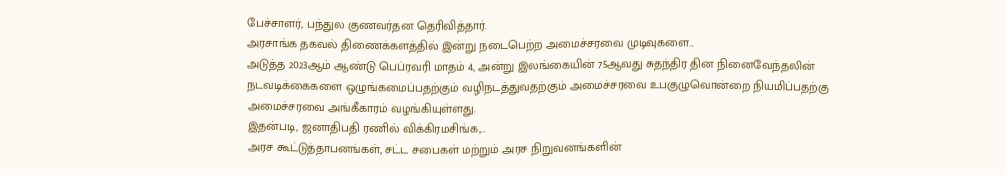பேச்சாளர், பந்துல குணவர்தன தெரிவித்தார்.
அரசாங்க தகவல் திணைக்களத்தில் இன்று நடைபெற்ற அமைச்சரவை முடிவுகளை...
அடுத்த 2023ஆம் ஆண்டு பெப்ரவரி மாதம் 4, அன்று இலங்கையின் 75ஆவது சுதந்திர தின நினைவேந்தலின் நடவடிக்கைகளை ஒழுங்கமைப்பதற்கும் வழிநடத்துவதற்கும் அமைச்சரவை உபகுழுவொன்றை நியமிப்பதற்கு அமைச்சரவை அங்கீகாரம் வழங்கியுள்ளது.
இதன்படி, ஜனாதிபதி ரணில் விக்கிரமசிங்க,...
அரச கூட்டுத்தாபனங்கள், சட்ட சபைகள் மற்றும் அரச நிறுவனங்களின்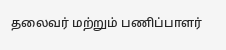தலைவர் மற்றும் பணிப்பாளர்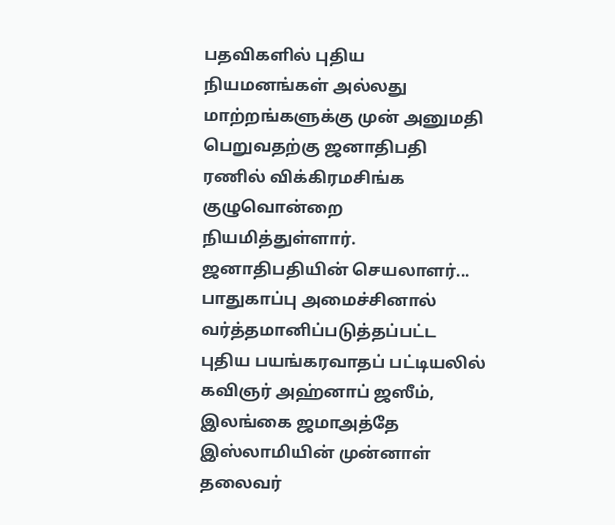பதவிகளில் புதிய நியமனங்கள் அல்லது மாற்றங்களுக்கு முன் அனுமதி பெறுவதற்கு ஜனாதிபதி ரணில் விக்கிரமசிங்க குழுவொன்றை நியமித்துள்ளார்.
ஜனாதிபதியின் செயலாளர்...
பாதுகாப்பு அமைச்சினால் வர்த்தமானிப்படுத்தப்பட்ட புதிய பயங்கரவாதப் பட்டியலில் கவிஞர் அஹ்னாப் ஜஸீம், இலங்கை ஜமாஅத்தே இஸ்லாமியின் முன்னாள் தலைவர்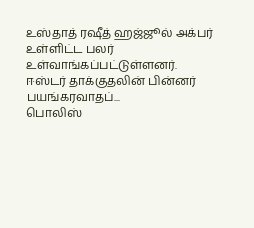உஸ்தாத் ரஷீத் ஹஜ்ஜூல் அக்பர் உள்ளிட்ட பலர் உள்வாங்கப்பட்டுள்ளனர்.
ஈஸ்டர் தாக்குதலின் பின்னர் பயங்கரவாதப்...
பொலிஸ்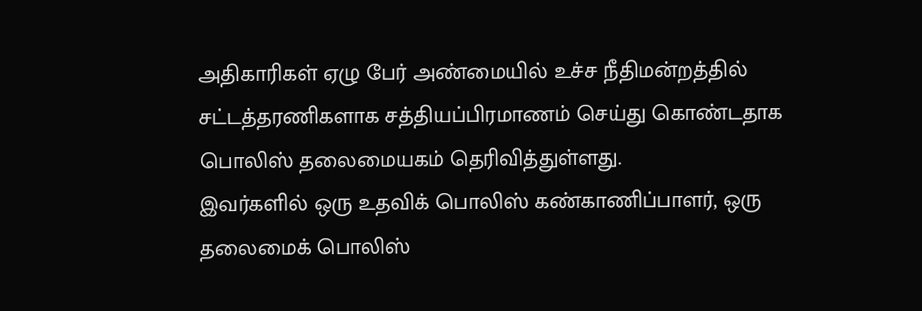அதிகாரிகள் ஏழு பேர் அண்மையில் உச்ச நீதிமன்றத்தில் சட்டத்தரணிகளாக சத்தியப்பிரமாணம் செய்து கொண்டதாக பொலிஸ் தலைமையகம் தெரிவித்துள்ளது.
இவர்களில் ஒரு உதவிக் பொலிஸ் கண்காணிப்பாளர், ஒரு தலைமைக் பொலிஸ்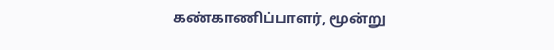கண்காணிப்பாளர், மூன்று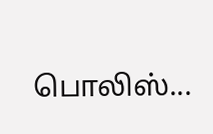பொலிஸ்...